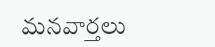మనవార్తలు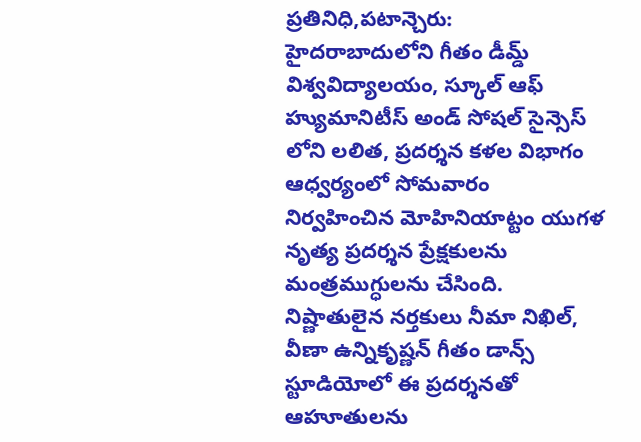ప్రతినిధి,పటాన్చెరు:
హైదరాబాదులోని గీతం డీమ్డ్ విశ్వవిద్యాలయం, స్కూల్ ఆఫ్ హ్యుమానిటీస్ అండ్ సోషల్ సైన్సెస్ లోని లలిత, ప్రదర్శన కళల విభాగం ఆధ్వర్యంలో సోమవారం నిర్వహించిన మోహినియాట్టం యుగళ నృత్య ప్రదర్శన ప్రేక్షకులను మంత్రముగ్ధులను చేసింది. నిష్ణాతులైన నర్తకులు నీమా నిఖిల్, వీణా ఉన్నికృష్ణన్ గీతం డాన్స్ స్టూడియోలో ఈ ప్రదర్శనతో ఆహూతులను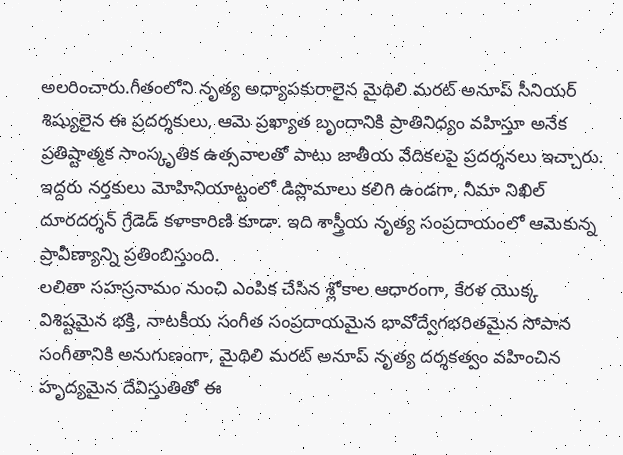అలరించారు.గీతంలోని నృత్య అధ్యాపకురాలైన మైథిలి మరట్ అనూప్ సీనియర్ శిష్యులైన ఈ ప్రదర్శకులు, ఆమె ప్రఖ్యాత బృందానికి ప్రాతినిధ్యం వహిస్తూ అనేక ప్రతిష్టాత్మక సాంస్కృతిక ఉత్సవాలతో పాటు జాతీయ వేదికలపై ప్రదర్శనలు ఇచ్చారు. ఇద్దరు నర్తకులు మోహినియాట్టంలో డిప్లొమాలు కలిగి ఉండగా, నీమా నిఖిల్ దూరదర్శన్ గ్రేడెడ్ కళాకారిణి కూడా. ఇది శాస్త్రీయ నృత్య సంప్రదాయంలో ఆమెకున్న ప్రావీణ్యాన్ని ప్రతింబిస్తుంది.
లలితా సహస్రనామం నుంచి ఎంపిక చేసిన శ్లోకాల ఆధారంగా, కేరళ యొక్క విశిష్టమైన భక్తి, నాటకీయ సంగీత సంప్రదాయమైన భావోద్వేగభరితమైన సోపాన సంగీతానికి అనుగుణంగా, మైథిలి మరట్ అనూప్ నృత్య దర్శకత్వం వహించిన హృద్యమైన దేవిస్తుతితో ఈ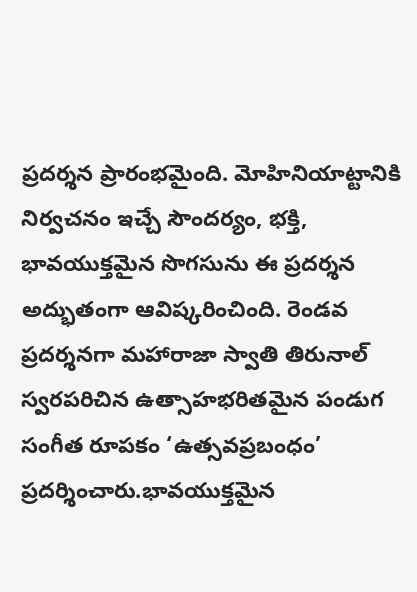ప్రదర్శన ప్రారంభమైంది. మోహినియాట్టానికి నిర్వచనం ఇచ్చే సౌందర్యం, భక్తి, భావయుక్తమైన సొగసును ఈ ప్రదర్శన అద్భుతంగా ఆవిష్కరించింది. రెండవ ప్రదర్శనగా మహారాజా స్వాతి తిరునాల్ స్వరపరిచిన ఉత్సాహభరితమైన పండుగ సంగీత రూపకం ‘ఉత్సవప్రబంధం’ ప్రదర్శించారు.భావయుక్తమైన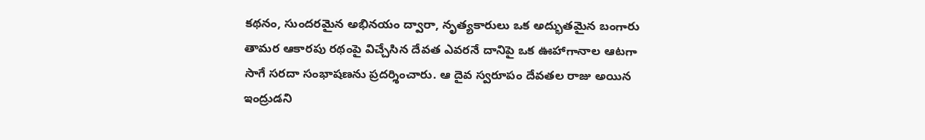కథనం, సుందరమైన అభినయం ద్వారా, నృత్యకారులు ఒక అద్భుతమైన బంగారు తామర ఆకారపు రథంపై విచ్చేసిన దేవత ఎవరనే దానిపై ఒక ఊహాగానాల ఆటగా సాగే సరదా సంభాషణను ప్రదర్శించారు. ఆ దైవ స్వరూపం దేవతల రాజు అయిన ఇంద్రుడని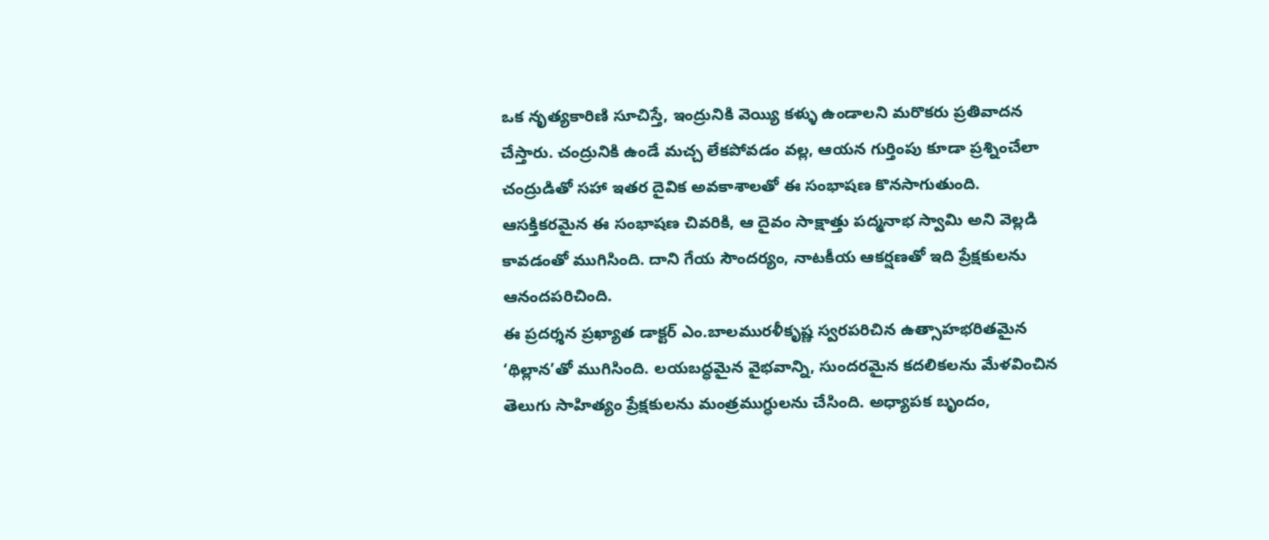ఒక నృత్యకారిణి సూచిస్తే, ఇంద్రునికి వెయ్యి కళ్ళు ఉండాలని మరొకరు ప్రతివాదన చేస్తారు. చంద్రునికి ఉండే మచ్చ లేకపోవడం వల్ల, ఆయన గుర్తింపు కూడా ప్రశ్నించేలా చంద్రుడితో సహా ఇతర దైవిక అవకాశాలతో ఈ సంభాషణ కొనసాగుతుంది. ఆసక్తికరమైన ఈ సంభాషణ చివరికి, ఆ దైవం సాక్షాత్తు పద్మనాభ స్వామి అని వెల్లడి కావడంతో ముగిసింది. దాని గేయ సౌందర్యం, నాటకీయ ఆకర్షణతో ఇది ప్రేక్షకులను ఆనందపరిచింది.
ఈ ప్రదర్శన ప్రఖ్యాత డాక్టర్ ఎం.బాలమురళీకృష్ణ స్వరపరిచిన ఉత్సాహభరితమైన ‘థిల్లాన’తో ముగిసింది. లయబద్ధమైన వైభవాన్ని, సుందరమైన కదలికలను మేళవించిన తెలుగు సాహిత్యం ప్రేక్షకులను మంత్రముగ్ధులను చేసింది. అధ్యాపక బృందం,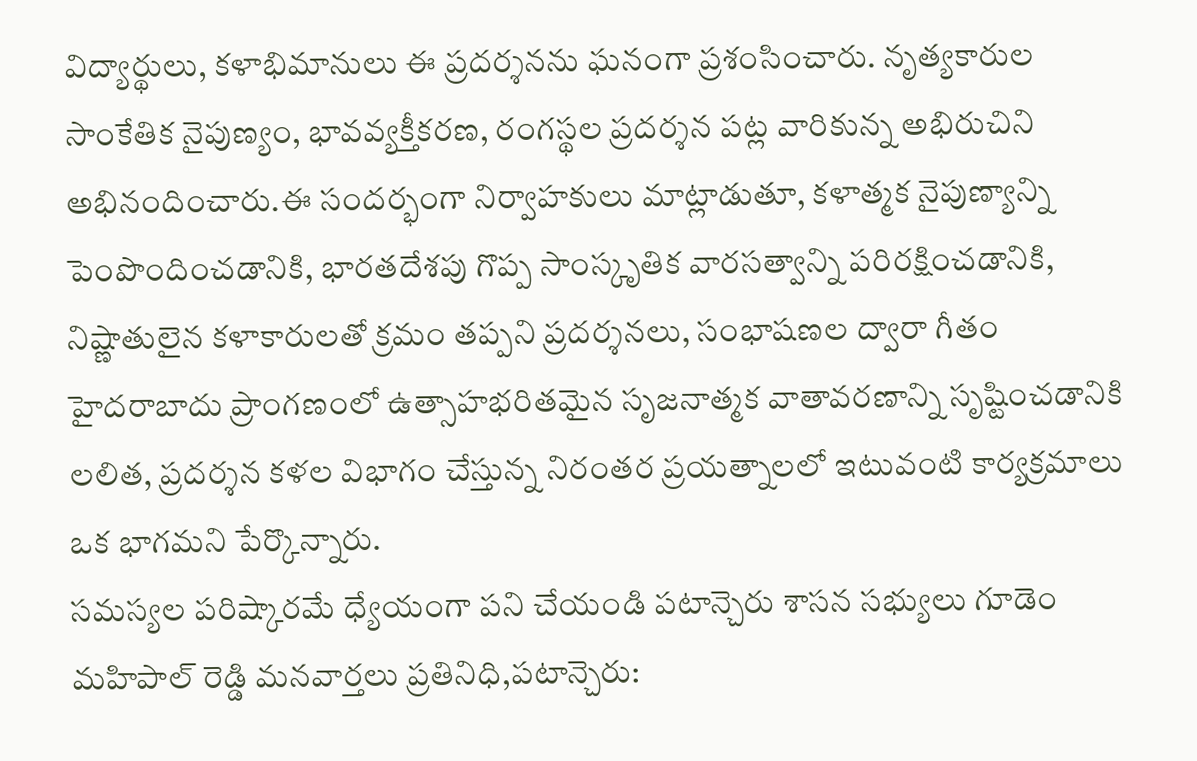విద్యార్థులు, కళాభిమానులు ఈ ప్రదర్శనను ఘనంగా ప్రశంసించారు. నృత్యకారుల సాంకేతిక నైపుణ్యం, భావవ్యక్తీకరణ, రంగస్థల ప్రదర్శన పట్ల వారికున్న అభిరుచిని అభినందించారు.ఈ సందర్భంగా నిర్వాహకులు మాట్లాడుతూ, కళాత్మక నైపుణ్యాన్ని పెంపొందించడానికి, భారతదేశపు గొప్ప సాంస్కృతిక వారసత్వాన్ని పరిరక్షించడానికి, నిష్ణాతులైన కళాకారులతో క్రమం తప్పని ప్రదర్శనలు, సంభాషణల ద్వారా గీతం హైదరాబాదు ప్రాంగణంలో ఉత్సాహభరితమైన సృజనాత్మక వాతావరణాన్ని సృష్టించడానికి లలిత, ప్రదర్శన కళల విభాగం చేస్తున్న నిరంతర ప్రయత్నాలలో ఇటువంటి కార్యక్రమాలు ఒక భాగమని పేర్కొన్నారు.
సమస్యల పరిష్కారమే ధ్యేయంగా పని చేయండి పటాన్చెరు శాసన సభ్యులు గూడెం మహిపాల్ రెడ్డి మనవార్తలు ప్రతినిధి,పటాన్చెరు: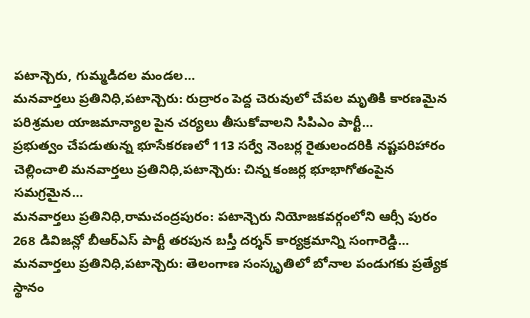పటాన్చెరు, గుమ్మడిదల మండల…
మనవార్తలు ప్రతినిధి,పటాన్చెరు: రుద్రారం పెద్ద చెరువులో చేపల మృతికి కారణమైన పరిశ్రమల యాజమాన్యాల పైన చర్యలు తీసుకోవాలని సిపిఎం పార్టీ…
ప్రభుత్వం చేపడుతున్న భూసేకరణలో 113 సర్వే నెంబర్ల రైతులందరికి నష్టపరిహారం చెల్లించాలి మనవార్తలు ప్రతినిధి,పటాన్చెరు: చిన్న కంజర్ల భూభాగోతంపైన సమగ్రమైన…
మనవార్తలు ప్రతినిధి,రామచంద్రపురం: పటాన్చెరు నియోజకవర్గంలోని ఆర్సీ పురం 268 డివిజన్లో బీఆర్ఎస్ పార్టీ తరపున బస్తీ దర్శన్ కార్యక్రమాన్ని సంగారెడ్డి…
మనవార్తలు ప్రతినిధి,పటాన్చెరు: తెలంగాణ సంస్కృతిలో బోనాల పండుగకు ప్రత్యేక స్థానం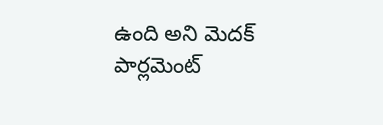ఉంది అని మెదక్ పార్లమెంట్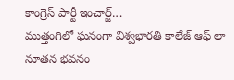కాంగ్రెస్ పార్టీ ఇంచార్జ్…
ముత్తంగిలో ఘనంగా విశ్వభారతి కాలేజ్ ఆఫ్ లా నూతన భవనం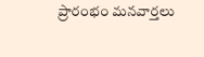ప్రారంభం మనవార్తలు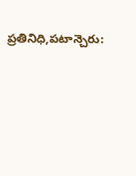ప్రతినిధి,పటాన్చెరు: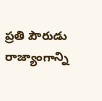ప్రతి పౌరుడు రాజ్యాంగాన్ని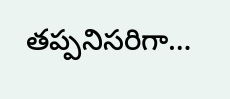తప్పనిసరిగా…